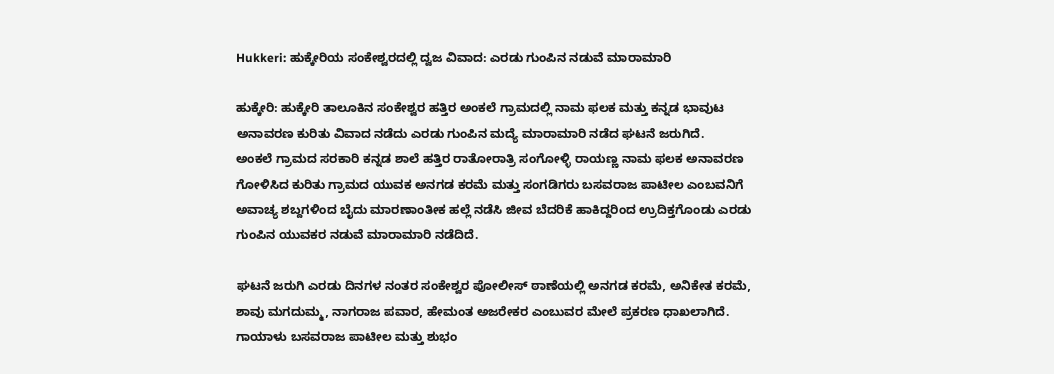Hukkeri: ಹುಕ್ಕೇರಿಯ ಸಂಕೇಶ್ವರದಲ್ಲಿ ದ್ವಜ ವಿವಾದ: ಎರಡು ಗುಂಪಿನ ನಡುವೆ ಮಾರಾಮಾರಿ

ಹುಕ್ಕೇರಿ: ಹುಕ್ಕೇರಿ ತಾಲೂಕಿನ ಸಂಕೇಶ್ವರ ಹತ್ತಿರ ಅಂಕಲೆ ಗ್ರಾಮದಲ್ಲಿ ನಾಮ ಫಲಕ ಮತ್ತು ಕನ್ನಡ ಭಾವುಟ ಅನಾವರಣ ಕುರಿತು ವಿವಾದ ನಡೆದು ಎರಡು ಗುಂಪಿನ ಮದ್ಯೆ ಮಾರಾಮಾರಿ ನಡೆದ ಘಟನೆ ಜರುಗಿದೆ.
ಅಂಕಲೆ ಗ್ರಾಮದ ಸರಕಾರಿ ಕನ್ನಡ ಶಾಲೆ ಹತ್ತಿರ ರಾತೋರಾತ್ರಿ ಸಂಗೋಳ್ಳಿ ರಾಯಣ್ಣ ನಾಮ ಫಲಕ ಅನಾವರಣ ಗೋಳಿಸಿದ ಕುರಿತು ಗ್ರಾಮದ ಯುವಕ ಅನಗಡ ಕರಮೆ ಮತ್ತು ಸಂಗಡಿಗರು ಬಸವರಾಜ ಪಾಟೀಲ ಎಂಬವನಿಗೆ ಅವಾಚ್ಯ ಶಬ್ದಗಳಿಂದ ಬೈದು ಮಾರಣಾಂತೀಕ ಹಲ್ಲೆ ನಡೆಸಿ ಜೀವ ಬೆದರಿಕೆ ಹಾಕಿದ್ದರಿಂದ ಉ್ರದಿಕ್ತಗೊಂಡು ಎರಡು ಗುಂಪಿನ ಯುವಕರ ನಡುವೆ ಮಾರಾಮಾರಿ ನಡೆದಿದೆ.

ಘಟನೆ ಜರುಗಿ ಎರಡು ದಿನಗಳ ನಂತರ ಸಂಕೇಶ್ವರ ಪೋಲೀಸ್ ಠಾಣೆಯಲ್ಲಿ ಅನಗಡ ಕರಮೆ, ಅನಿಕೇತ ಕರಮೆ, ಶಾವು ಮಗದುಮ್ಮ, ನಾಗರಾಜ ಪವಾರ, ಹೇಮಂತ ಅಜರೇಕರ ಎಂಬುವರ ಮೇಲೆ ಪ್ರಕರಣ ಧಾಖಲಾಗಿದೆ.
ಗಾಯಾಳು ಬಸವರಾಜ ಪಾಟೀಲ ಮತ್ತು ಶುಭಂ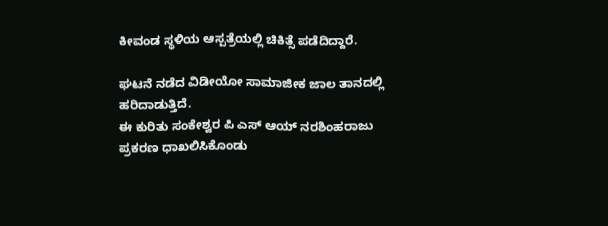ಕೀವಂಡ ಸ್ಥಳಿಯ ಆಸ್ಪತ್ರೆಯಲ್ಲಿ ಚಿಕಿತ್ಸೆ ಪಡೆದಿದ್ದಾರೆ.

ಘಟನೆ ನಡೆದ ವಿಡೀಯೋ ಸಾಮಾಜೀಕ ಜಾಲ ತಾನದಲ್ಲಿ ಹರಿದಾಡುತ್ತಿದೆ.
ಈ ಕುರಿತು ಸಂಕೇಶ್ವರ ಪಿ ಎಸ್ ಆಯ್ ನರಶಿಂಹರಾಜು ಪ್ರಕರಣ ಧಾಖಲಿಸಿಕೊಂಡು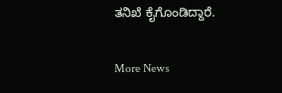ತನಿಖೆ ಕೈಗೊಂಡಿದ್ದಾರೆ.

More News